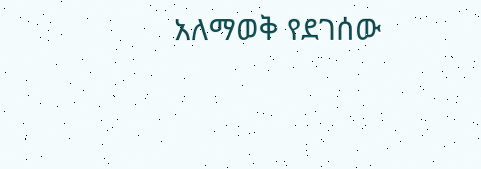አለማወቅ የደገሰው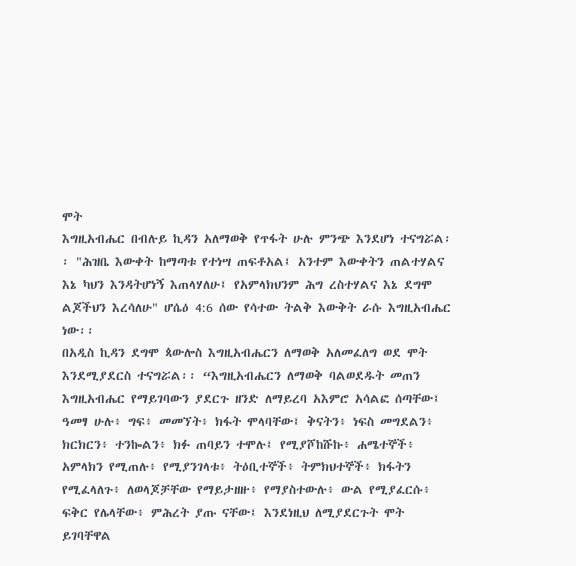ሞት
እግዚአብሔር በብሉይ ኪዳን አለማወቅ የጥፋት ሁሉ ምንጭ እንደሆነ ተናግሯል፡፡ "ሕዝቤ እውቀት ከማጣቱ የተነሣ ጠፍቶአል፤ አንተም እውቀትን ጠልተሃልና እኔ ካህን እንዳትሆነኝ እጠላሃለሁ፤ የአምላክህንም ሕግ ረስተሃልና እኔ ደግሞ ልጆችህን እረሳለሁ" ሆሴዕ 4:6 ሰው የሳተው ትልቅ እውቅት ራሱ እግዚአብሔር ነው፡፡
በአዲስ ኪዳን ደግሞ ጳውሎስ እግዚአብሔርን ለማወቅ አለመፈለግ ወደ ሞት እንደሚያደርስ ተናግሯል፡፡ “እግዚአብሔርን ለማወቅ ባልወደዱት መጠን እግዚአብሔር የማይገባውን ያደርጉ ዘንድ ለማይረባ አእምሮ አሳልፎ ሰጣቸው፤ ዓመፃ ሁሉ፥ ግፍ፥ መመኘት፥ ክፋት ሞላባቸው፤ ቅናትን፥ ነፍስ መግደልን፥ ክርክርን፥ ተንኰልን፥ ክፉ ጠባይን ተሞሉ፤ የሚያሾከሹኩ፥ ሐሜተኞች፥ አምላክን የሚጠሉ፥ የሚያንገላቱ፥ ትዕቢተኞች፥ ትምክህተኞች፥ ክፋትን የሚፈላለጉ፥ ለወላጆቻቸው የማይታዘዙ፥ የማያስተውሉ፥ ውል የሚያፈርሱ፥ ፍቅር የሌላቸው፥ ምሕረት ያጡ ናቸው፤ እንደነዚህ ለሚያደርጉት ሞት ይገባቸዋል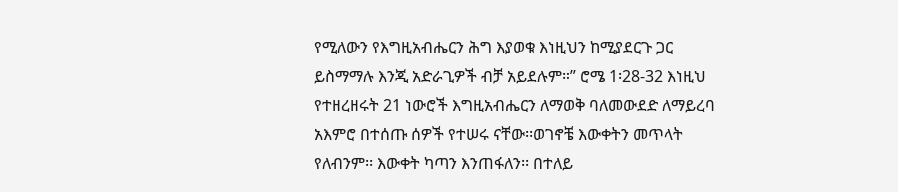የሚለውን የእግዚአብሔርን ሕግ እያወቁ እነዚህን ከሚያደርጉ ጋር ይስማማሉ እንጂ አድራጊዎች ብቻ አይደሉም።” ሮሜ 1፡28-32 እነዚህ የተዘረዘሩት 21 ነውሮች እግዚአብሔርን ለማወቅ ባለመውደድ ለማይረባ አእምሮ በተሰጡ ሰዎች የተሠሩ ናቸው፡፡ወገኖቼ እውቀትን መጥላት የለብንም፡፡ እውቀት ካጣን እንጠፋለን፡፡ በተለይ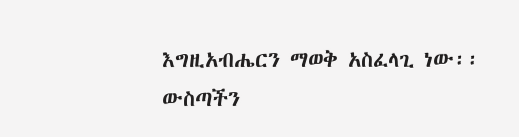እግዚአብሔርን ማወቅ አስፈላጊ ነው፡፡ ውስጣችን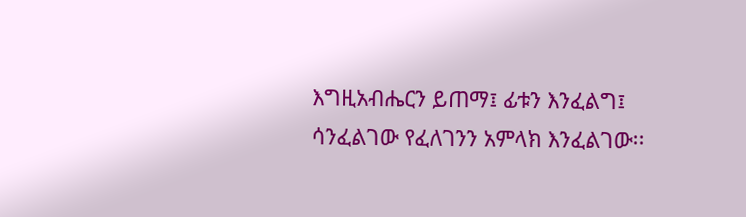እግዚአብሔርን ይጠማ፤ ፊቱን እንፈልግ፤ ሳንፈልገው የፈለገንን አምላክ እንፈልገው፡፡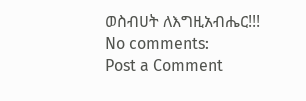ወስብሀት ለእግዚአብሔር!!!
No comments:
Post a Comment